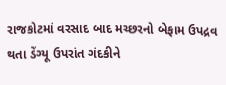રાજકોટમાં વરસાદ બાદ મચ્છરનો બેફામ ઉપદ્રવ થતા ડેંગ્યૂ ઉપરાંત ગંદકીને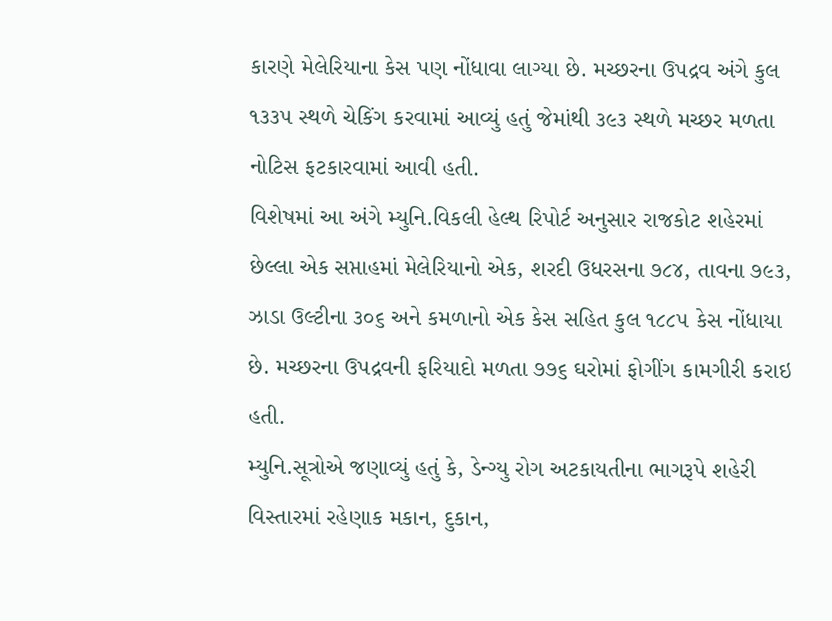કારણે મેલેરિયાના કેસ પણ નોંધાવા લાગ્યા છે. મચ્છરના ઉપદ્રવ અંગે કુલ ૧૩૩૫ સ્થળે ચેકિંગ કરવામાં આવ્યું હતું જેમાંથી ૩૯૩ સ્થળે મચ્છર મળતા નોટિસ ફટકારવામાં આવી હતી.
વિશેષમાં આ અંગે મ્યુનિ.વિકલી હેલ્થ રિપોર્ટ અનુસાર રાજકોટ શહેરમાં છેલ્લા એક સપ્તાહમાં મેલેરિયાનો એક, શરદી ઉધરસના ૭૮૪, તાવના ૭૯૩, ઝાડા ઉલ્ટીના ૩૦૬ અને કમળાનો એક કેસ સહિત કુલ ૧૮૮૫ કેસ નોંધાયા છે. મચ્છરના ઉપદ્રવની ફરિયાદો મળતા ૭૭૬ ઘરોમાં ફોગીંગ કામગીરી કરાઇ હતી.
મ્યુનિ.સૂત્રોએ જણાવ્યું હતું કે, ડેન્ગ્યુ રોગ અટકાયતીના ભાગરૂપે શહેરી વિસ્તારમાં રહેણાક મકાન, દુકાન,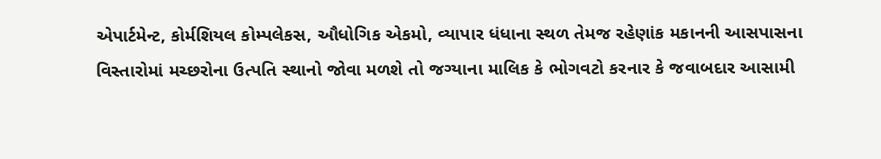એપાર્ટમેન્ટ, કોર્મશિયલ કોમ્પલેકસ, ઔધોગિક એકમો, વ્યાપાર ધંધાના સ્થળ તેમજ રહેણાંક મકાનની આસપાસના વિસ્તારોમાં મચ્છરોના ઉત્પતિ સ્થાનો જોવા મળશે તો જગ્યાના માલિક કે ભોગવટો કરનાર કે જવાબદાર આસામી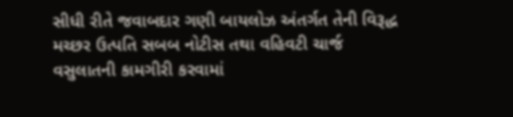સીધી રીતે જવાબદાર ગણી બાયલોઝ અંતર્ગત તેની વિરૂદ્ધ મચ્છર ઉત્પતિ સબબ નોટીસ તથા વહિવટી ચાર્જ વસુલાતની કામગીરી કરવામાં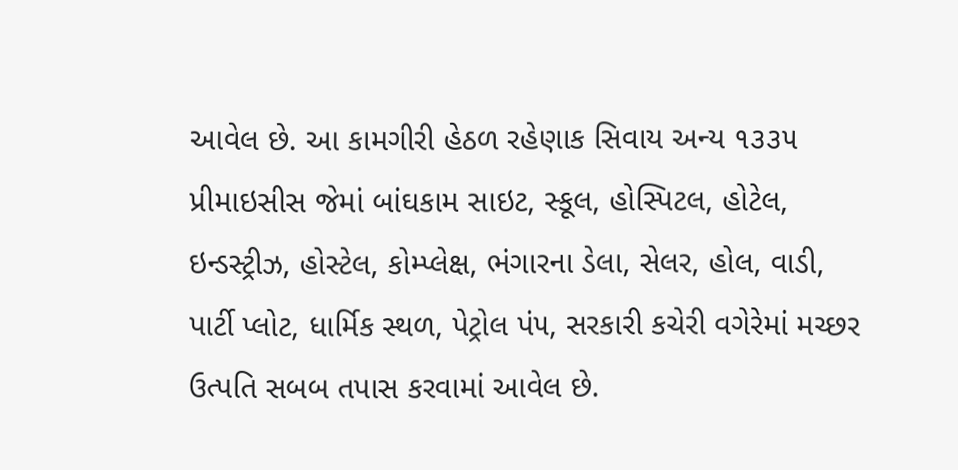આવેલ છે. આ કામગીરી હેઠળ રહેણાક સિવાય અન્ય ૧૩૩૫ પ્રીમાઇસીસ જેમાં બાંઘકામ સાઇટ, સ્કૂલ, હોસ્પિટલ, હોટેલ, ઇન્ડસ્ટ્રીઝ, હોસ્ટેલ, કોમ્પ્લેક્ષ, ભંગારના ડેલા, સેલર, હોલ, વાડી, પાર્ટી પ્લોટ, ધાર્મિક સ્થળ, પેટ્રોલ પં૫, સરકારી કચેરી વગેરેમાં મચ્છર ઉત્પતિ સબબ તપાસ કરવામાં આવેલ છે.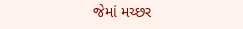જેમાં મચ્છર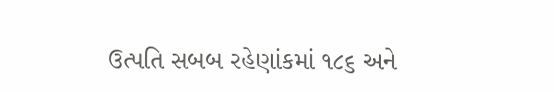ઉત્પતિ સબબ રહેણાંકમાં ૧૮૬ અને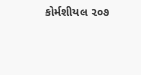કોર્મશીયલ ૨૦૭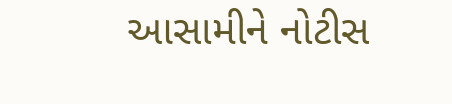આસામીને નોટીસ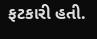ફટકારી હતી.